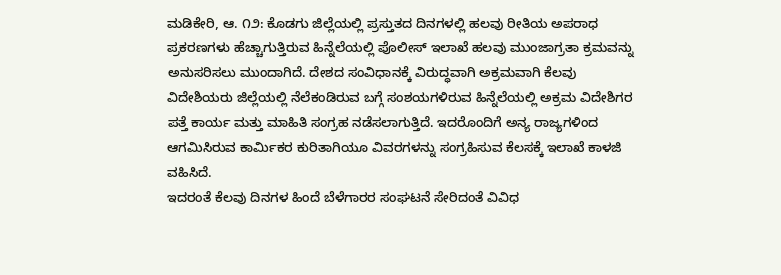ಮಡಿಕೇರಿ, ಆ. ೧೨: ಕೊಡಗು ಜಿಲ್ಲೆಯಲ್ಲಿ ಪ್ರಸ್ತುತದ ದಿನಗಳಲ್ಲಿ ಹಲವು ರೀತಿಯ ಅಪರಾಧ ಪ್ರಕರಣಗಳು ಹೆಚ್ಚಾಗುತ್ತಿರುವ ಹಿನ್ನೆಲೆಯಲ್ಲಿ ಪೊಲೀಸ್ ಇಲಾಖೆ ಹಲವು ಮುಂಜಾಗ್ರತಾ ಕ್ರಮವನ್ನು ಅನುಸರಿಸಲು ಮುಂದಾಗಿದೆ. ದೇಶದ ಸಂವಿಧಾನಕ್ಕೆ ವಿರುದ್ಧವಾಗಿ ಅಕ್ರಮವಾಗಿ ಕೆಲವು ವಿದೇಶಿಯರು ಜಿಲ್ಲೆಯಲ್ಲಿ ನೆಲೆಕಂಡಿರುವ ಬಗ್ಗೆ ಸಂಶಯಗಳಿರುವ ಹಿನ್ನೆಲೆಯಲ್ಲಿ ಅಕ್ರಮ ವಿದೇಶಿಗರ ಪತ್ತೆ ಕಾರ್ಯ ಮತ್ತು ಮಾಹಿತಿ ಸಂಗ್ರಹ ನಡೆಸಲಾಗುತ್ತಿದೆ. ಇದರೊಂದಿಗೆ ಅನ್ಯ ರಾಜ್ಯಗಳಿಂದ ಆಗಮಿಸಿರುವ ಕಾರ್ಮಿಕರ ಕುರಿತಾಗಿಯೂ ವಿವರಗಳನ್ನು ಸಂಗ್ರಹಿಸುವ ಕೆಲಸಕ್ಕೆ ಇಲಾಖೆ ಕಾಳಜಿ ವಹಿಸಿದೆ.
ಇದರಂತೆ ಕೆಲವು ದಿನಗಳ ಹಿಂದೆ ಬೆಳೆಗಾರರ ಸಂಘಟನೆ ಸೇರಿದಂತೆ ವಿವಿಧ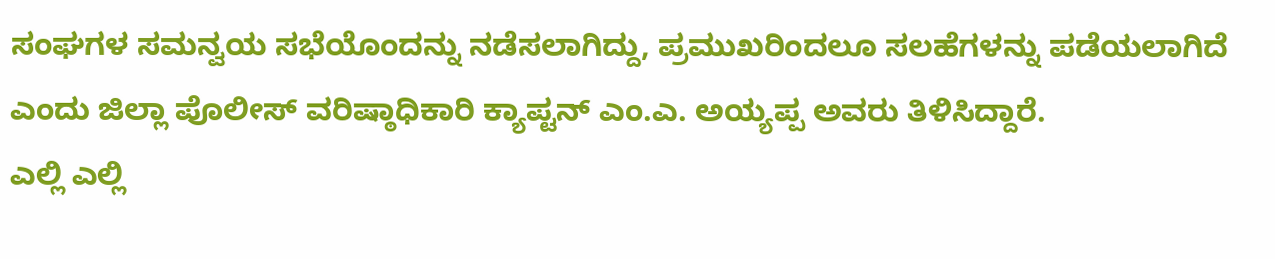ಸಂಘಗಳ ಸಮನ್ವಯ ಸಭೆಯೊಂದನ್ನು ನಡೆಸಲಾಗಿದ್ದು, ಪ್ರಮುಖರಿಂದಲೂ ಸಲಹೆಗಳನ್ನು ಪಡೆಯಲಾಗಿದೆ ಎಂದು ಜಿಲ್ಲಾ ಪೊಲೀಸ್ ವರಿಷ್ಠಾಧಿಕಾರಿ ಕ್ಯಾಪ್ಟನ್ ಎಂ.ಎ. ಅಯ್ಯಪ್ಪ ಅವರು ತಿಳಿಸಿದ್ದಾರೆ.
ಎಲ್ಲಿ ಎಲ್ಲಿ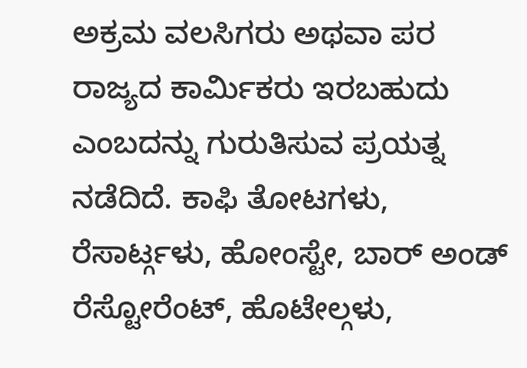ಅಕ್ರಮ ವಲಸಿಗರು ಅಥವಾ ಪರ ರಾಜ್ಯದ ಕಾರ್ಮಿಕರು ಇರಬಹುದು ಎಂಬದನ್ನು ಗುರುತಿಸುವ ಪ್ರಯತ್ನ ನಡೆದಿದೆ. ಕಾಫಿ ತೋಟಗಳು, ರೆಸಾರ್ಟ್ಗಳು, ಹೋಂಸ್ಟೇ, ಬಾರ್ ಅಂಡ್ ರೆಸ್ಟೋರೆಂಟ್, ಹೊಟೇಲ್ಗಳು,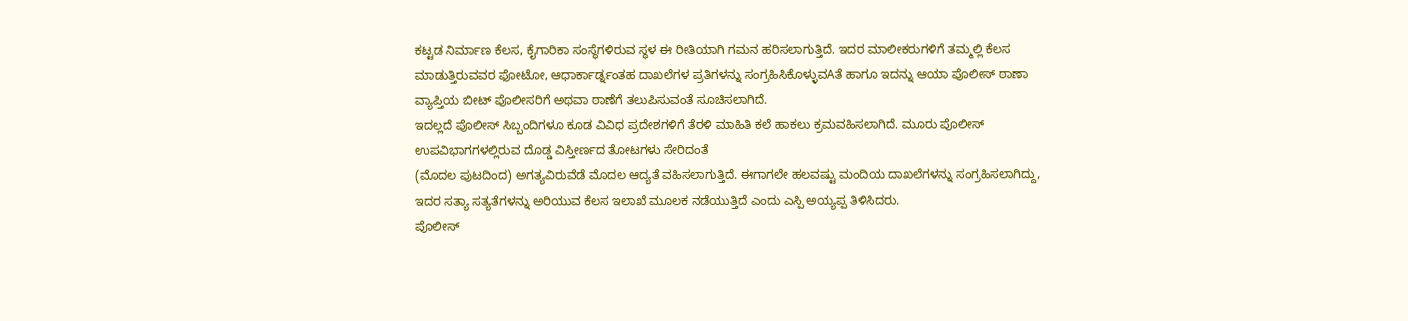ಕಟ್ಟಡ ನಿರ್ಮಾಣ ಕೆಲಸ, ಕೈಗಾರಿಕಾ ಸಂಸ್ಥೆಗಳಿರುವ ಸ್ಥಳ ಈ ರೀತಿಯಾಗಿ ಗಮನ ಹರಿಸಲಾಗುತ್ತಿದೆ. ಇದರ ಮಾಲೀಕರುಗಳಿಗೆ ತಮ್ಮಲ್ಲಿ ಕೆಲಸ ಮಾಡುತ್ತಿರುವವರ ಫೋಟೋ, ಆಧಾರ್ಕಾರ್ಡ್ನಂತಹ ದಾಖಲೆಗಳ ಪ್ರತಿಗಳನ್ನು ಸಂಗ್ರಹಿಸಿಕೊಳ್ಳುವAತೆ ಹಾಗೂ ಇದನ್ನು ಆಯಾ ಪೊಲೀಸ್ ಠಾಣಾ ವ್ಯಾಪ್ತಿಯ ಬೀಟ್ ಪೊಲೀಸರಿಗೆ ಅಥವಾ ಠಾಣೆಗೆ ತಲುಪಿಸುವಂತೆ ಸೂಚಿಸಲಾಗಿದೆ.
ಇದಲ್ಲದೆ ಪೊಲೀಸ್ ಸಿಬ್ಬಂದಿಗಳೂ ಕೂಡ ವಿವಿಧ ಪ್ರದೇಶಗಳಿಗೆ ತೆರಳಿ ಮಾಹಿತಿ ಕಲೆ ಹಾಕಲು ಕ್ರಮವಹಿಸಲಾಗಿದೆ. ಮೂರು ಪೊಲೀಸ್ ಉಪವಿಭಾಗಗಳಲ್ಲಿರುವ ದೊಡ್ಡ ವಿಸ್ತೀರ್ಣದ ತೋಟಗಳು ಸೇರಿದಂತೆ
(ಮೊದಲ ಪುಟದಿಂದ) ಅಗತ್ಯವಿರುವೆಡೆ ಮೊದಲ ಆದ್ಯತೆ ವಹಿಸಲಾಗುತ್ತಿದೆ. ಈಗಾಗಲೇ ಹಲವಷ್ಟು ಮಂದಿಯ ದಾಖಲೆಗಳನ್ನು ಸಂಗ್ರಹಿಸಲಾಗಿದ್ದು, ಇದರ ಸತ್ಯಾ ಸತ್ಯತೆಗಳನ್ನು ಅರಿಯುವ ಕೆಲಸ ಇಲಾಖೆ ಮೂಲಕ ನಡೆಯುತ್ತಿದೆ ಎಂದು ಎಸ್ಪಿ ಅಯ್ಯಪ್ಪ ತಿಳಿಸಿದರು.
ಪೊಲೀಸ್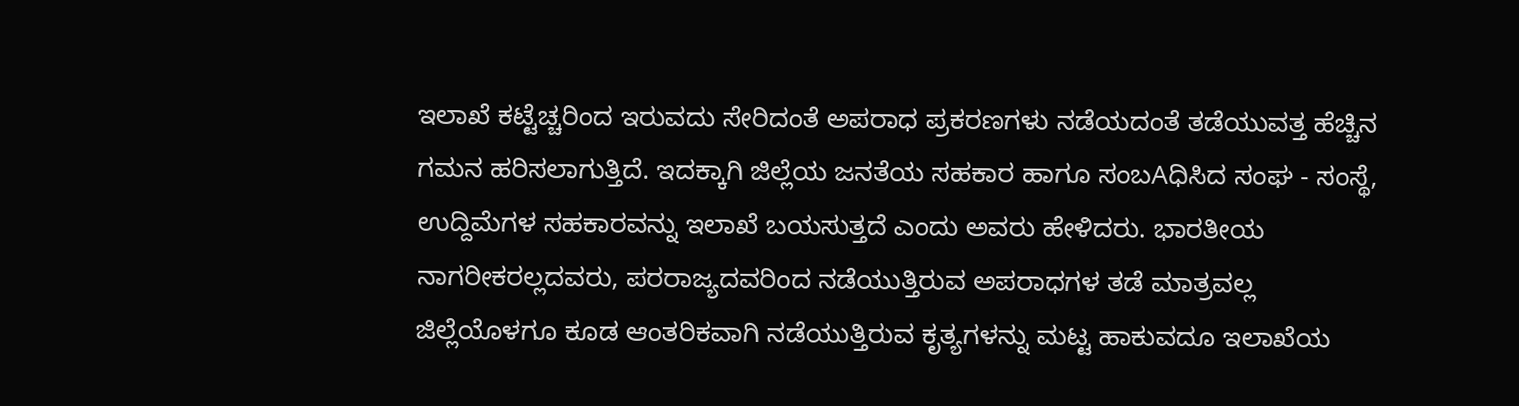ಇಲಾಖೆ ಕಟ್ಟೆಚ್ಚರಿಂದ ಇರುವದು ಸೇರಿದಂತೆ ಅಪರಾಧ ಪ್ರಕರಣಗಳು ನಡೆಯದಂತೆ ತಡೆಯುವತ್ತ ಹೆಚ್ಚಿನ ಗಮನ ಹರಿಸಲಾಗುತ್ತಿದೆ. ಇದಕ್ಕಾಗಿ ಜಿಲ್ಲೆಯ ಜನತೆಯ ಸಹಕಾರ ಹಾಗೂ ಸಂಬAಧಿಸಿದ ಸಂಘ - ಸಂಸ್ಥೆ, ಉದ್ದಿಮೆಗಳ ಸಹಕಾರವನ್ನು ಇಲಾಖೆ ಬಯಸುತ್ತದೆ ಎಂದು ಅವರು ಹೇಳಿದರು. ಭಾರತೀಯ ನಾಗರೀಕರಲ್ಲದವರು, ಪರರಾಜ್ಯದವರಿಂದ ನಡೆಯುತ್ತಿರುವ ಅಪರಾಧಗಳ ತಡೆ ಮಾತ್ರವಲ್ಲ ಜಿಲ್ಲೆಯೊಳಗೂ ಕೂಡ ಆಂತರಿಕವಾಗಿ ನಡೆಯುತ್ತಿರುವ ಕೃತ್ಯಗಳನ್ನು ಮಟ್ಟ ಹಾಕುವದೂ ಇಲಾಖೆಯ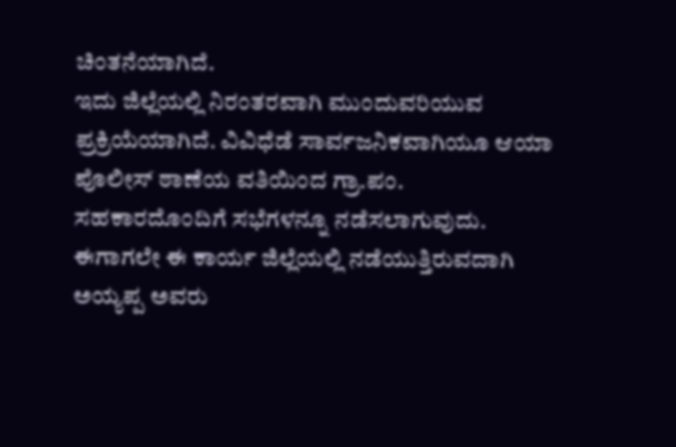ಚಿಂತನೆಯಾಗಿದೆ.
ಇದು ಜಿಲ್ಲೆಯಲ್ಲಿ ನಿರಂತರವಾಗಿ ಮುಂದುವರಿಯುವ ಪ್ರಕ್ರಿಯೆಯಾಗಿದೆ. ವಿವಿಧೆಡೆ ಸಾರ್ವಜನಿಕವಾಗಿಯೂ ಆಯಾ ಪೊಲೀಸ್ ಠಾಣೆಯ ವತಿಯಿಂದ ಗ್ರಾ.ಪಂ. ಸಹಕಾರದೊಂದಿಗೆ ಸಭೆಗಳನ್ನೂ ನಡೆಸಲಾಗುವುದು. ಈಗಾಗಲೇ ಈ ಕಾರ್ಯ ಜಿಲ್ಲೆಯಲ್ಲಿ ನಡೆಯುತ್ತಿರುವದಾಗಿ ಅಯ್ಯಪ್ಪ ಅವರು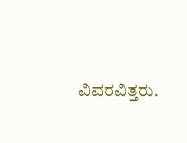ವಿವರವಿತ್ತರು.